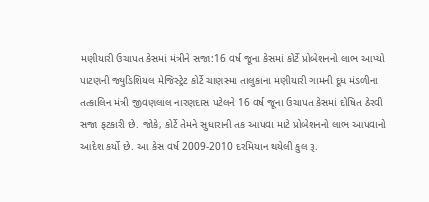મણીયારી ઉચાપત કેસમાં મંત્રીને સજા:16 વર્ષ જૂના કેસમાં કોર્ટે પ્રોબેશનનો લાભ આપ્યો
પાટણની જ્યુડિશિયલ મેજિસ્ટ્રેટ કોર્ટે ચાણસ્મા તાલુકાના મણીયારી ગામની દૂધ મંડળીના તત્કાલિન મંત્રી જીવણલાલ નારણદાસ પટેલને 16 વર્ષ જૂના ઉચાપત કેસમાં દોષિત ઠેરવી સજા ફટકારી છે. જોકે, કોર્ટે તેમને સુધારાની તક આપવા માટે પ્રોબેશનનો લાભ આપવાનો આદેશ કર્યો છે. આ કેસ વર્ષ 2009-2010 દરમિયાન થયેલી કુલ રૂ.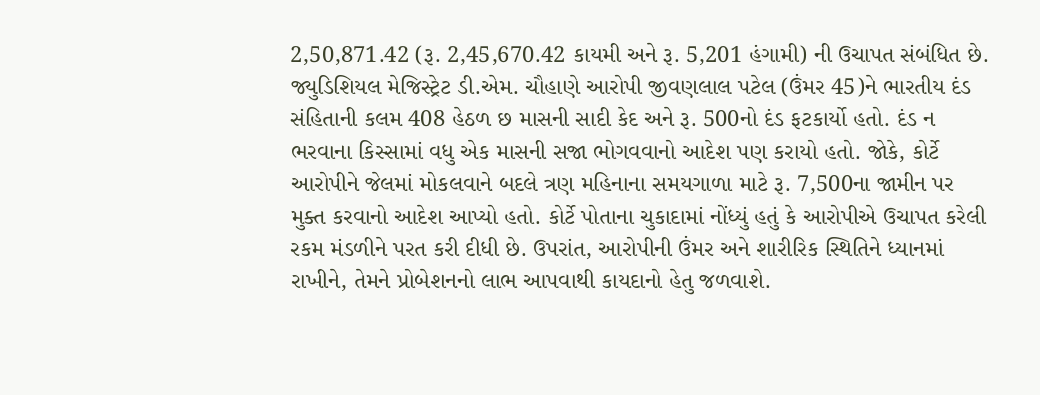2,50,871.42 (રૂ. 2,45,670.42 કાયમી અને રૂ. 5,201 હંગામી) ની ઉચાપત સંબંધિત છે. જ્યુડિશિયલ મેજિસ્ટ્રેટ ડી.એમ. ચૌહાણે આરોપી જીવણલાલ પટેલ (ઉંમર 45)ને ભારતીય દંડ સંહિતાની કલમ 408 હેઠળ છ માસની સાદી કેદ અને રૂ. 500નો દંડ ફટકાર્યો હતો. દંડ ન ભરવાના કિસ્સામાં વધુ એક માસની સજા ભોગવવાનો આદેશ પણ કરાયો હતો. જોકે, કોર્ટે આરોપીને જેલમાં મોકલવાને બદલે ત્રણ મહિનાના સમયગાળા માટે રૂ. 7,500ના જામીન પર મુક્ત કરવાનો આદેશ આપ્યો હતો. કોર્ટે પોતાના ચુકાદામાં નોંધ્યું હતું કે આરોપીએ ઉચાપત કરેલી રકમ મંડળીને પરત કરી દીધી છે. ઉપરાંત, આરોપીની ઉંમર અને શારીરિક સ્થિતિને ધ્યાનમાં રાખીને, તેમને પ્રોબેશનનો લાભ આપવાથી કાયદાનો હેતુ જળવાશે.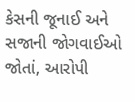કેસની જૂનાઈ અને સજાની જોગવાઈઓ જોતાં, આરોપી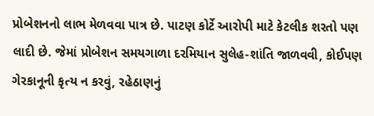પ્રોબેશનનો લાભ મેળવવા પાત્ર છે. પાટણ કોર્ટે આરોપી માટે કેટલીક શરતો પણ લાદી છે. જેમાં પ્રોબેશન સમયગાળા દરમિયાન સુલેહ-શાંતિ જાળવવી, કોઈપણ ગેરકાનૂની કૃત્ય ન કરવું, રહેઠાણનું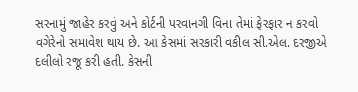સરનામું જાહેર કરવું અને કોર્ટની પરવાનગી વિના તેમાં ફેરફાર ન કરવો વગેરેનો સમાવેશ થાય છે. આ કેસમાં સરકારી વકીલ સી.એલ. દરજીએ દલીલો રજૂ કરી હતી. કેસની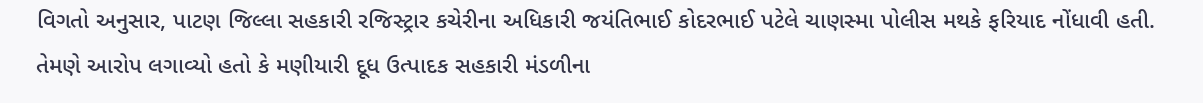વિગતો અનુસાર, પાટણ જિલ્લા સહકારી રજિસ્ટ્રાર કચેરીના અધિકારી જયંતિભાઈ કોદરભાઈ પટેલે ચાણસ્મા પોલીસ મથકે ફરિયાદ નોંધાવી હતી. તેમણે આરોપ લગાવ્યો હતો કે મણીયારી દૂધ ઉત્પાદક સહકારી મંડળીના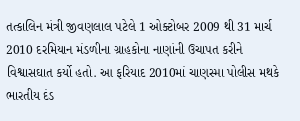તત્કાલિન મંત્રી જીવણલાલ પટેલે 1 ઓક્ટોબર 2009 થી 31 માર્ચ 2010 દરમિયાન મંડળીના ગ્રાહકોના નાણાંની ઉચાપત કરીને વિશ્વાસઘાત કર્યો હતો. આ ફરિયાદ 2010માં ચાણસ્મા પોલીસ મથકે ભારતીય દંડ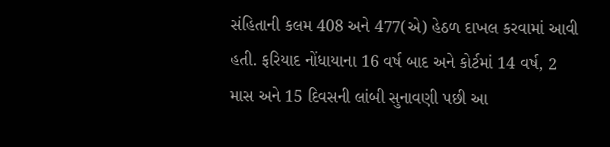સંહિતાની કલમ 408 અને 477(એ) હેઠળ દાખલ કરવામાં આવી હતી. ફરિયાદ નોંધાયાના 16 વર્ષ બાદ અને કોર્ટમાં 14 વર્ષ, 2 માસ અને 15 દિવસની લાંબી સુનાવણી પછી આ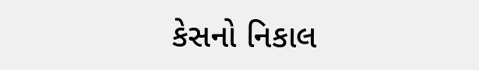કેસનો નિકાલ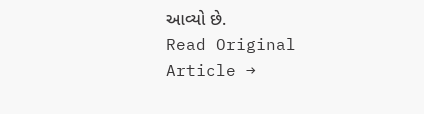આવ્યો છે.
Read Original Article →